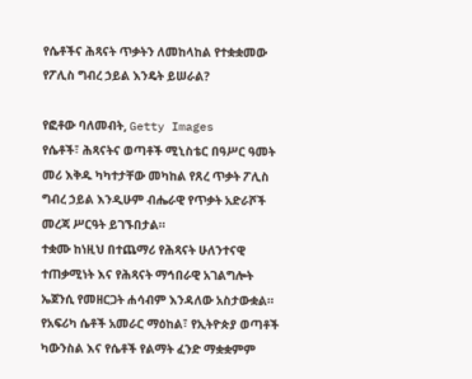የሴቶችና ሕጻናት ጥቃትን ለመከላከል የተቋቋመው የፖሊስ ግብረ ኃይል እንዴት ይሠራል?

የፎቶው ባለመብት, Getty Images
የሴቶች፣ ሕጻናትና ወጣቶች ሚኒስቴር በዓሥር ዓመት መሪ እቅዱ ካካተታቸው መካከል የጸረ ጥቃት ፖሊስ ግብረ ኃይል እንዲሁም ብሔራዊ የጥቃት አድራሾች መረጃ ሥርዓት ይገኙበታል።
ተቋሙ ከነዚህ በተጨማሪ የሕጻናት ሁለንተናዊ ተጠቃሚነት እና የሕጻናት ማኅበራዊ አገልግሎት ኤጀንሲ የመዘርጋት ሐሳብም እንዳለው አስታውቋል።
የአፍሪካ ሴቶች አመራር ማዕከል፣ የኢትዮጵያ ወጣቶች ካውንስል እና የሴቶች የልማት ፈንድ ማቋቋምም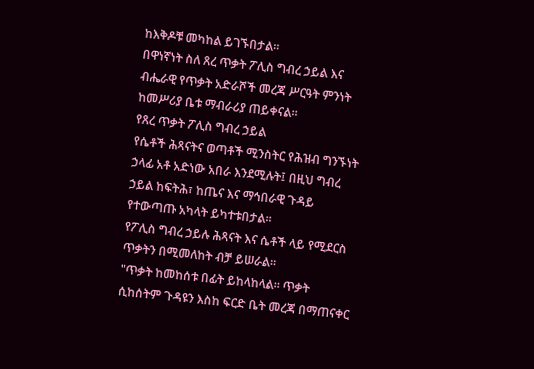ከእቅዶቹ መካከል ይገኙበታል።
በዋነኛነት ስለ ጸረ ጥቃት ፖሊስ ግብረ ኃይል እና ብሔራዊ የጥቃት አድራሾች መረጃ ሥርዓት ምንነት ከመሥሪያ ቤቱ ማብራሪያ ጠይቀናል።
የጸረ ጥቃት ፖሊስ ግብረ ኃይል
የሴቶች ሕጻናትና ወጣቶች ሚንስትር የሕዝብ ግንኙነት ኃላፊ አቶ አድነው አበራ እንደሚሉት፤ በዚህ ግብረ ኃይል ከፍትሕ፣ ከጤና እና ማኅበራዊ ጉዳይ የተውጣጡ አካላት ይካተቱበታል።
የፖሊስ ግብረ ኃይሉ ሕጻናት እና ሴቶች ላይ የሚደርስ ጥቃትን በሚመለከት ብቻ ይሠራል።
"ጥቃት ከመከሰቱ በፊት ይከላከላል። ጥቃት ሲከሰትም ጉዳዩን እስከ ፍርድ ቤት መረጃ በማጠናቀር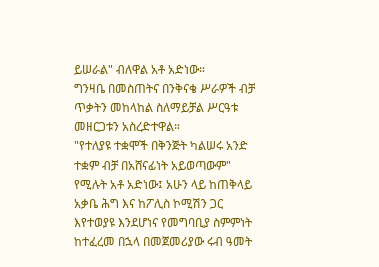ይሠራል" ብለዋል አቶ አድነው።
ግንዛቤ በመስጠትና በንቅናቄ ሥራዎች ብቻ ጥቃትን መከላከል ስለማይቻል ሥርዓቱ መዘርጋቱን አስረድተዋል።
"የተለያዩ ተቋሞች በቅንጅት ካልሠሩ አንድ ተቋም ብቻ በአሸናፊነት አይወጣውም" የሚሉት አቶ አድነው፤ አሁን ላይ ከጠቅላይ አቃቤ ሕግ እና ከፖሊስ ኮሚሽን ጋር እየተወያዩ እንደሆነና የመግባቢያ ስምምነት ከተፈረመ በኋላ በመጀመሪያው ሩብ ዓመት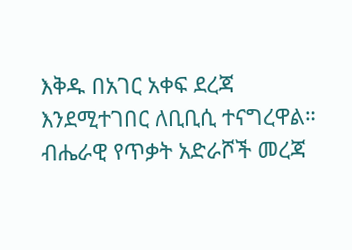እቅዱ በአገር አቀፍ ደረጃ እንደሚተገበር ለቢቢሲ ተናግረዋል።
ብሔራዊ የጥቃት አድራሾች መረጃ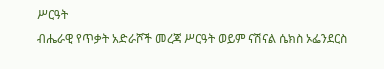ሥርዓት
ብሔራዊ የጥቃት አድራሾች መረጃ ሥርዓት ወይም ናሽናል ሴክስ ኦፌንደርስ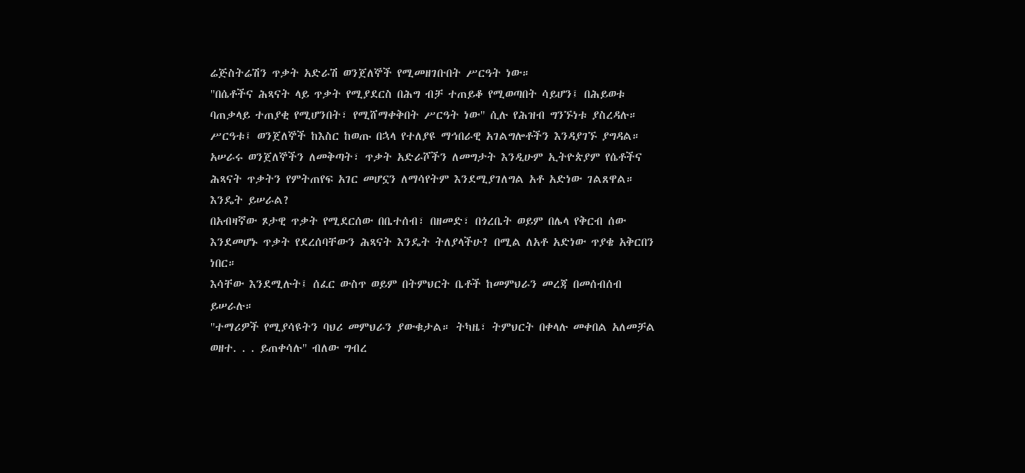ሬጅስትሬሽን ጥቃት አድራሽ ወንጀለኞች የሚመዘገቡበት ሥርዓት ነው።
"በሴቶችና ሕጻናት ላይ ጥቃት የሚያደርስ በሕግ ብቻ ተጠይቆ የሚወጣበት ሳይሆን፤ በሕይወቱ ባጠቃላይ ተጠያቂ የሚሆንበት፣ የሚሸማቀቅበት ሥርዓት ነው" ሲሉ የሕዝብ ግንኙነቱ ያስረዳሉ።
ሥርዓቱ፤ ወንጀለኞች ከእስር ከወጡ በኋላ የተለያዩ ማኅበራዊ አገልግሎቶችን እንዳያገኙ ያግዳል።
አሠራሩ ወንጀለኞችን ለመቅጣት፣ ጥቃት አድራሾችን ለመግታት እንዲሁም ኢትዮጵያም የሴቶችና ሕጻናት ጥቃትን የምትጠየፍ አገር መሆኗን ለማሳየትም እንደሚያገለግል አቶ አድነው ገልጸዋል።
እንዴት ይሠራል?
በአብዛኛው ጾታዊ ጥቃት የሚደርሰው በቤተሰብ፣ በዘመድ፣ በጎረቤት ወይም በሌላ የቅርብ ሰው እንደመሆኑ ጥቃት የደረሰባቸውን ሕጻናት እንዴት ትለያላችሁ? በሚል ለአቶ አድነው ጥያቄ አቅርበን ነበር።
እሳቸው እንደሚሉት፤ ሰፈር ውስጥ ወይም በትምህርት ቤቶች ከመምህራን መረጃ በመሰብሰብ ይሠራሉ።
"ተማሪዎች የሚያሳዩትን ባህሪ መምህራን ያውቁታል። ትካዜ፣ ትምህርት በቀላሉ መቀበል አለመቻል ወዘተ. . . ይጠቀሳሉ" ብለው ግብረ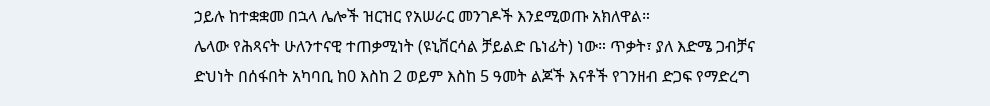ኃይሉ ከተቋቋመ በኋላ ሌሎች ዝርዝር የአሠራር መንገዶች እንደሚወጡ አክለዋል።
ሌላው የሕጻናት ሁለንተናዊ ተጠቃሚነት (ዩኒቨርሳል ቻይልድ ቤነፊት) ነው። ጥቃት፣ ያለ እድሜ ጋብቻና ድህነት በሰፋበት አካባቢ ከ0 እስከ 2 ወይም እስከ 5 ዓመት ልጆች እናቶች የገንዘብ ድጋፍ የማድረግ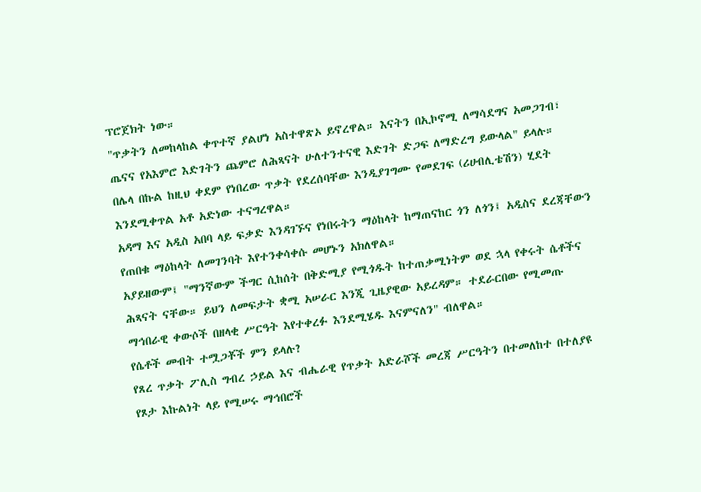ፕሮጀክት ነው።
"ጥቃትን ለመከላከል ቀጥተኛ ያልሆነ አስተዋጽኦ ይኖረዋል። እናትን በኢኮኖሚ ለማሳደግና አመጋገብ፣ ጤናና የአእምሮ እድገትን ጨምሮ ለሕጻናት ሁለተንተናዊ እድገት ድጋፍ ለማድረግ ይውላል" ይላሉ።
በሌላ በኩል ከዚህ ቀደም የነበረው ጥቃት የደረሰባቸው እንዲያገግሙ የመደገፍ (ሪሀብሊቴሽን) ሂደት እንደሚቀጥል አቶ አድነው ተናግረዋል።
አዳማ እና አዲስ አበባ ላይ ፍቃድ እንዳገኙና የነበሩትን ማዕከላት ከማጠናከር ጎን ለጎን፤ አዲስና ደረጃቸውን የጠበቁ ማዕከላት ለመገንባት እየተንቀሳቀሱ መሆኑን አክለዋል።
አያይዘውም፤ "ማንኛውም ችግር ሲከሰት በቅድሚያ የሚጎዱት ከተጠቃሚነትም ወደ ኋላ የቀሩት ሴቶችና ሕጻናት ናቸው። ይህን ለመፍታት ቋሚ አሠራር እንጂ ጊዜያዊው አይረዳም። ተደራርበው የሚመጡ ማኅበራዊ ቀውሶች በዘላቂ ሥርዓት እየተቀረፉ እንደሚሄዱ እናምናለን" ብለዋል።
የሴቶች መብት ተሟጋቾች ምን ይላሉ?
የጸረ ጥቃት ፖሊስ ግብረ ኃይል እና ብሔራዊ የጥቃት አድራሾች መረጃ ሥርዓትን በተመለከተ በተለያዩ የጾታ እኩልነት ላይ የሚሠሩ ማኅበሮች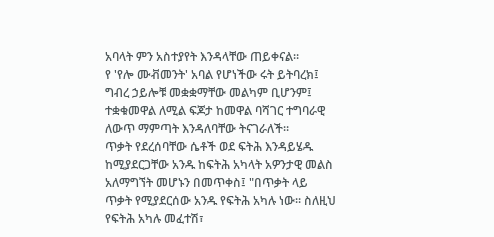አባላት ምን አስተያየት እንዳላቸው ጠይቀናል።
የ 'የሎ ሙቭመንት' አባል የሆነችው ሩት ይትባረክ፤ ግብረ ኃይሎቹ መቋቋማቸው መልካም ቢሆንም፤ ተቋቁመዋል ለሚል ፍጆታ ከመዋል ባሻገር ተግባራዊ ለውጥ ማምጣት እንዳለባቸው ትናገራለች።
ጥቃት የደረሰባቸው ሴቶች ወደ ፍትሕ እንዳይሄዱ ከሚያደርጋቸው አንዱ ከፍትሕ አካላት አዎንታዊ መልስ አለማግኘት መሆኑን በመጥቀስ፤ "በጥቃት ላይ ጥቃት የሚያደርሰው አንዱ የፍትሕ አካሉ ነው። ስለዚህ የፍትሕ አካሉ መፈተሽ፣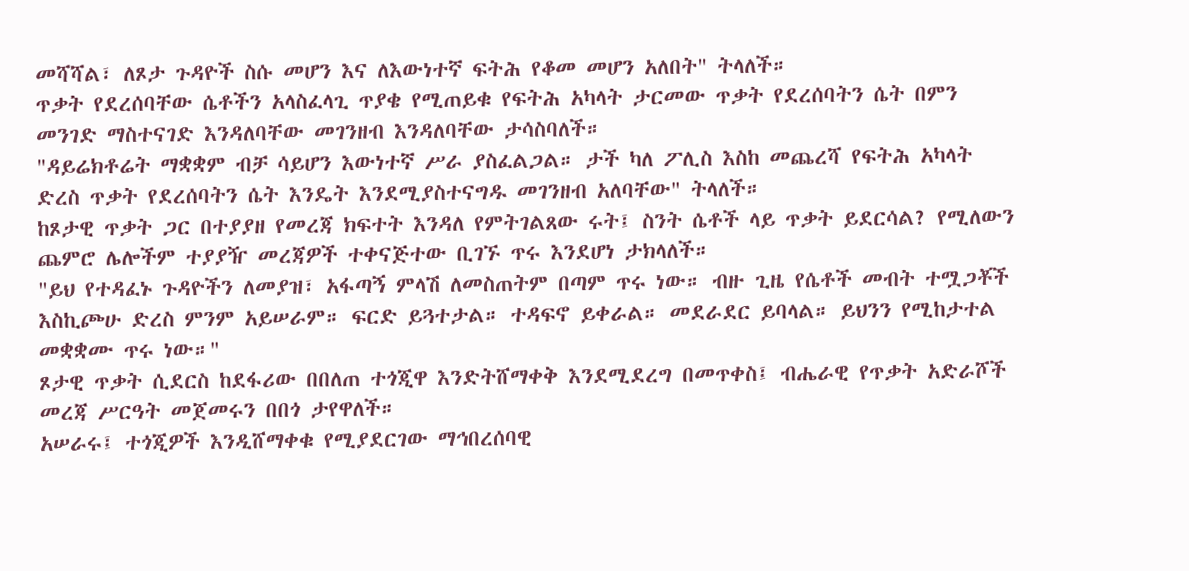መሻሻል፣ ለጾታ ጉዳዮች ስሱ መሆን እና ለእውነተኛ ፍትሕ የቆመ መሆን አለበት" ትላለች።
ጥቃት የደረሰባቸው ሴቶችን አላስፈላጊ ጥያቄ የሚጠይቁ የፍትሕ አካላት ታርመው ጥቃት የደረሰባትን ሴት በምን መንገድ ማስተናገድ እንዳለባቸው መገንዘብ እንዳለባቸው ታሳስባለች።
"ዳይሬክቶሬት ማቋቋም ብቻ ሳይሆን እውነተኛ ሥራ ያስፈልጋል። ታች ካለ ፖሊስ እስከ መጨረሻ የፍትሕ አካላት ድረስ ጥቃት የደረሰባትን ሴት እንዴት እንደሚያስተናግዱ መገንዘብ አለባቸው" ትላለች።
ከጾታዊ ጥቃት ጋር በተያያዘ የመረጃ ክፍተት እንዳለ የምትገልጸው ሩት፤ ስንት ሴቶች ላይ ጥቃት ይደርሳል? የሚለውን ጨምሮ ሌሎችም ተያያዥ መረጃዎች ተቀናጅተው ቢገኙ ጥሩ እንደሆነ ታክላለች።
"ይህ የተዳፈኑ ጉዳዮችን ለመያዝ፣ አፋጣኝ ምላሽ ለመስጠትም በጣም ጥሩ ነው። ብዙ ጊዜ የሴቶች መብት ተሟጋቾች እስኪጮሁ ድረስ ምንም አይሠራም። ፍርድ ይጓተታል። ተዳፍኖ ይቀራል። መደራደር ይባላል። ይህንን የሚከታተል መቋቋሙ ጥሩ ነው።"
ጾታዊ ጥቃት ሲደርስ ከደፋሪው በበለጠ ተጎጂዋ እንድትሸማቀቅ እንደሚደረግ በመጥቀስ፤ ብሔራዊ የጥቃት አድራሾች መረጃ ሥርዓት መጀመሩን በበጎ ታየዋለች።
አሠራሩ፤ ተጎጂዎች እንዲሸማቀቁ የሚያደርገው ማኅበረሰባዊ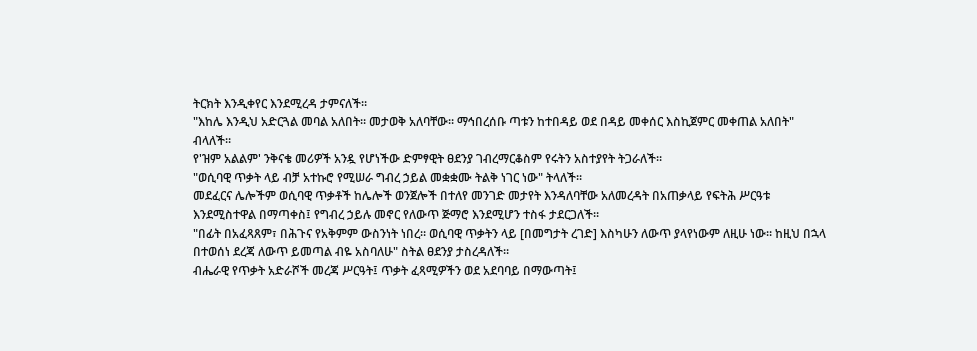ትርክት እንዲቀየር እንደሚረዳ ታምናለች።
"እከሌ እንዲህ አድርጓል መባል አለበት። መታወቅ አለባቸው። ማኅበረሰቡ ጣቱን ከተበዳይ ወደ በዳይ መቀሰር እስኪጀምር መቀጠል አለበት" ብላለች።
የ'ዝም አልልም' ንቅናቄ መሪዎች አንዷ የሆነችው ድምፃዊት ፀደንያ ገብረማርቆስም የሩትን አስተያየት ትጋራለች።
"ወሲባዊ ጥቃት ላይ ብቻ አተኩሮ የሚሠራ ግብረ ኃይል መቋቋሙ ትልቅ ነገር ነው" ትላለች።
መደፈርና ሌሎችም ወሲባዊ ጥቃቶች ከሌሎች ወንጀሎች በተለየ መንገድ መታየት እንዳለባቸው አለመረዳት በአጠቃላይ የፍትሕ ሥርዓቱ እንደሚስተዋል በማጣቀስ፤ የግብረ ኃይሉ መኖር የለውጥ ጅማሮ እንደሚሆን ተስፋ ታደርጋለች።
"በፊት በአፈጻጸም፣ በሕጉና የአቅምም ውስንነት ነበረ። ወሲባዊ ጥቃትን ላይ [በመግታት ረገድ] እስካሁን ለውጥ ያላየነውም ለዚሁ ነው። ከዚህ በኋላ በተወሰነ ደረጃ ለውጥ ይመጣል ብዬ አስባለሁ" ስትል ፀደንያ ታስረዳለች።
ብሔራዊ የጥቃት አድራሾች መረጃ ሥርዓት፤ ጥቃት ፈጻሚዎችን ወደ አደባባይ በማውጣት፤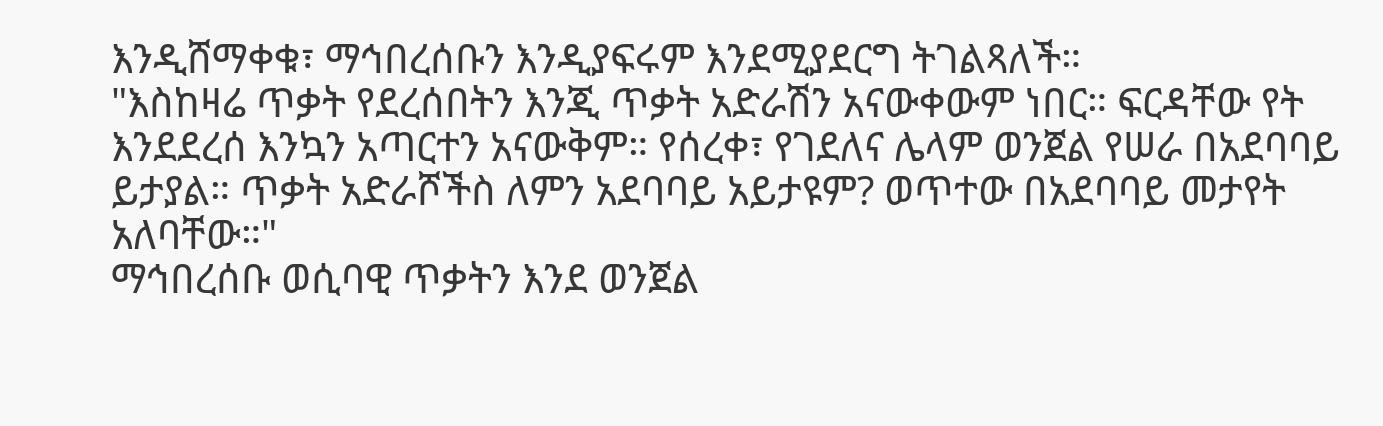እንዲሸማቀቁ፣ ማኅበረሰቡን እንዲያፍሩም እንደሚያደርግ ትገልጻለች።
"እስከዛሬ ጥቃት የደረሰበትን እንጂ ጥቃት አድራሽን አናውቀውም ነበር። ፍርዳቸው የት እንደደረሰ እንኳን አጣርተን አናውቅም። የሰረቀ፣ የገደለና ሌላም ወንጀል የሠራ በአደባባይ ይታያል። ጥቃት አድራሾችስ ለምን አደባባይ አይታዩም? ወጥተው በአደባባይ መታየት አለባቸው።"
ማኅበረሰቡ ወሲባዊ ጥቃትን እንደ ወንጀል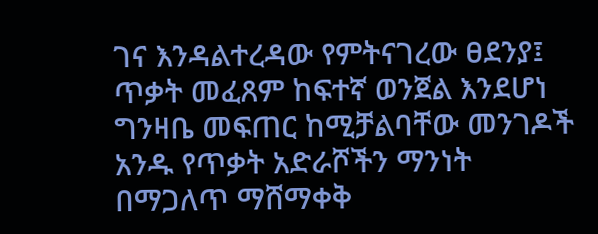ገና እንዳልተረዳው የምትናገረው ፀደንያ፤ ጥቃት መፈጸም ከፍተኛ ወንጀል እንደሆነ ግንዛቤ መፍጠር ከሚቻልባቸው መንገዶች አንዱ የጥቃት አድራሾችን ማንነት በማጋለጥ ማሸማቀቅ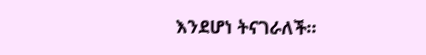እንደሆነ ትናገራለች።